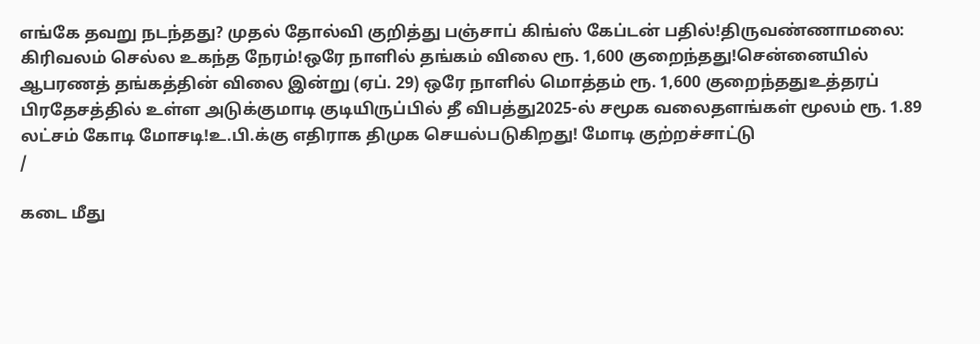எங்கே தவறு நடந்தது? முதல் தோல்வி குறித்து பஞ்சாப் கிங்ஸ் கேப்டன் பதில்!திருவண்ணாமலை: கிரிவலம் செல்ல உகந்த நேரம்!ஒரே நாளில் தங்கம் விலை ரூ. 1,600 குறைந்தது!சென்னையில் ஆபரணத் தங்கத்தின் விலை இன்று (ஏப். 29) ஒரே நாளில் மொத்தம் ரூ. 1,600 குறைந்ததுஉத்தரப் பிரதேசத்தில் உள்ள அடுக்குமாடி குடியிருப்பில் தீ விபத்து2025-ல் சமூக வலைதளங்கள் மூலம் ரூ. 1.89 லட்சம் கோடி மோசடி!உ.பி.க்கு எதிராக திமுக செயல்படுகிறது! மோடி குற்றச்சாட்டு
/

கடை மீது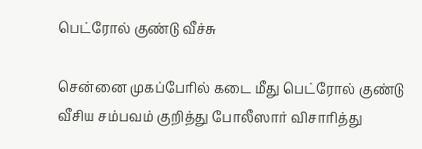பெட்ரோல் குண்டு வீச்சு

சென்னை முகப்பேரில் கடை மீது பெட்ரோல் குண்டு வீசிய சம்பவம் குறித்து போலீஸார் விசாரித்து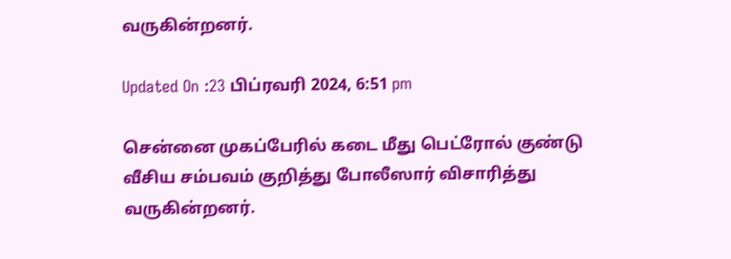வருகின்றனர்.

Updated On :23 பிப்ரவரி 2024, 6:51 pm

சென்னை முகப்பேரில் கடை மீது பெட்ரோல் குண்டு வீசிய சம்பவம் குறித்து போலீஸார் விசாரித்து வருகின்றனர்.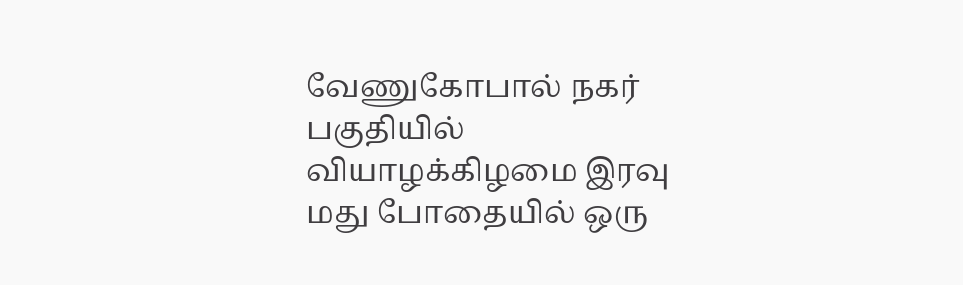வேணுகோபால் நகர் பகுதியில் வியாழக்கிழமை இரவு மது போதையில் ஒரு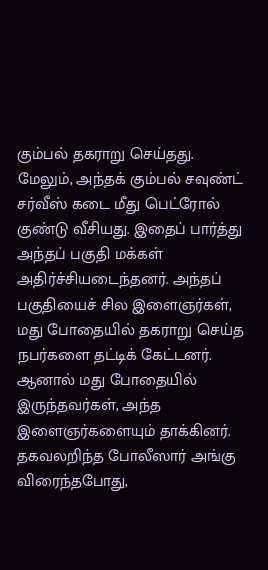கும்பல் தகராறு செய்தது. மேலும், அந்தக் கும்பல் சவுண்ட் சர்வீஸ் கடை மீது பெட்ரோல் குண்டு வீசியது. இதைப் பார்த்து அந்தப் பகுதி மக்கள் அதிர்ச்சியடைந்தனர். அந்தப் பகுதியைச் சில இளைஞர்கள், மது போதையில் தகராறு செய்த நபர்களை தட்டிக் கேட்டனர். ஆனால் மது போதையில் இருந்தவர்கள், அந்த இளைஞர்களையும் தாக்கினர். தகவலறிந்த போலீஸார் அங்கு விரைந்தபோது,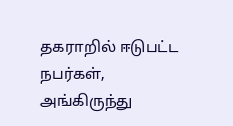தகராறில் ஈடுபட்ட நபர்கள், அங்கிருந்து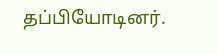தப்பியோடினர்.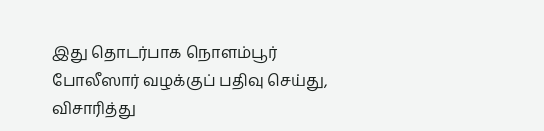இது தொடர்பாக நொளம்பூர் போலீஸார் வழக்குப் பதிவு செய்து, விசாரித்து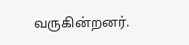வருகின்றனர்.